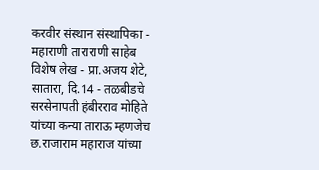करवीर संस्थान संस्थापिका - महाराणी ताराराणी साहेब
विशेष लेख - प्रा.अजय शेटे,
सातारा, दि.14 - तळबीडचे सरसेनापती हंबीरराव मोहिते यांच्या कन्या ताराऊ म्हणजेच छ.राजाराम महाराज यांच्या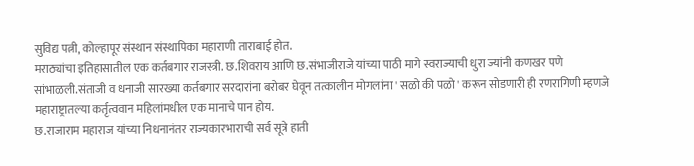सुविद्य पत्नी, कोल्हापूर संस्थान संस्थापिका महाराणी ताराबाई होत.
मराठ्यांचा इतिहासातील एक कर्तबगार राजस्त्री. छ.शिवराय आणि छ.संभाजीराजे यांच्या पाठी मागे स्वराज्याची धुरा ज्यांनी कणखर पणे सांभाळली.संताजी व धनाजी सारख्या कर्तबगार सरदारांना बरोबर घेवून तत्कालीन मोगलांना ' सळो की पळो ' करून सोडणारी ही रणरागिणी म्हणजे महाराष्ट्रातल्या कर्तृत्ववान महिलांमधील एक मानाचे पान होय.
छ.राजाराम महाराज यांच्या निधनानंतर राज्यकारभाराची सर्व सूत्रे हाती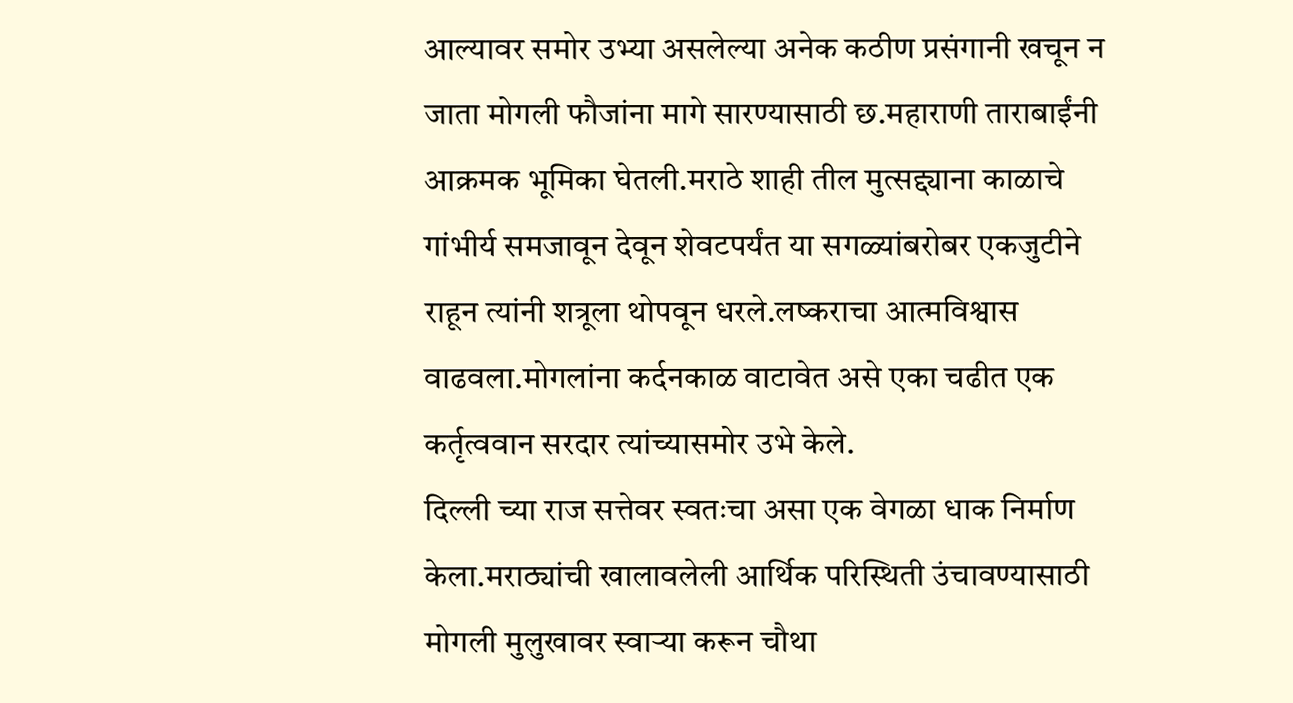आल्यावर समोर उभ्या असलेल्या अनेक कठीण प्रसंगानी खचून न जाता मोगली फौजांना मागे सारण्यासाठी छ.महाराणी ताराबाईंनी आक्रमक भूमिका घेतली.मराठे शाही तील मुत्सद्द्याना काळाचे गांभीर्य समजावून देवून शेवटपर्यंत या सगळ्यांबरोबर एकजुटीने राहून त्यांनी शत्रूला थोपवून धरले.लष्कराचा आत्मविश्वास वाढवला.मोगलांना कर्दनकाळ वाटावेत असे एका चढीत एक कर्तृत्ववान सरदार त्यांच्यासमोर उभे केले.
दिल्ली च्या राज सत्तेवर स्वतःचा असा एक वेगळा धाक निर्माण केला.मराठ्यांची खालावलेली आर्थिक परिस्थिती उंचावण्यासाठी मोगली मुलुखावर स्वाऱ्या करून चौथा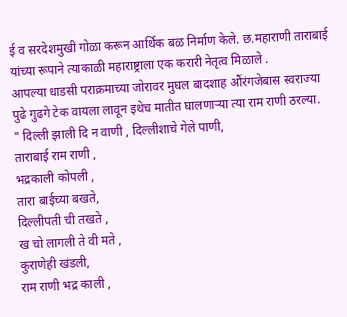ई व सरदेशमुखी गोळा करून आर्थिक बळ निर्माण केले. छ.महाराणी ताराबाई यांच्या रूपाने त्याकाळी महाराष्ट्राला एक करारी नेतृत्व मिळाले .
आपल्या धाडसी पराक्रमाच्या जोरावर मुघल बादशाह औंरंगजेबास स्वराज्या पुढे गुढगे टेक वायला लावून इथेच मातीत घालणाऱ्या त्या राम राणी ठरल्या.
" दिल्ली झाली दि न वाणी , दिल्लीशाचे गेले पाणी,
ताराबाई राम राणी ,
भद्रकाली कोपली ,
तारा बाईच्या बखते,
दिल्लीपती ची तखते ,
ख चो लागली ते वी मते ,
कुराणेही खंडली,
राम राणी भद्र काली ,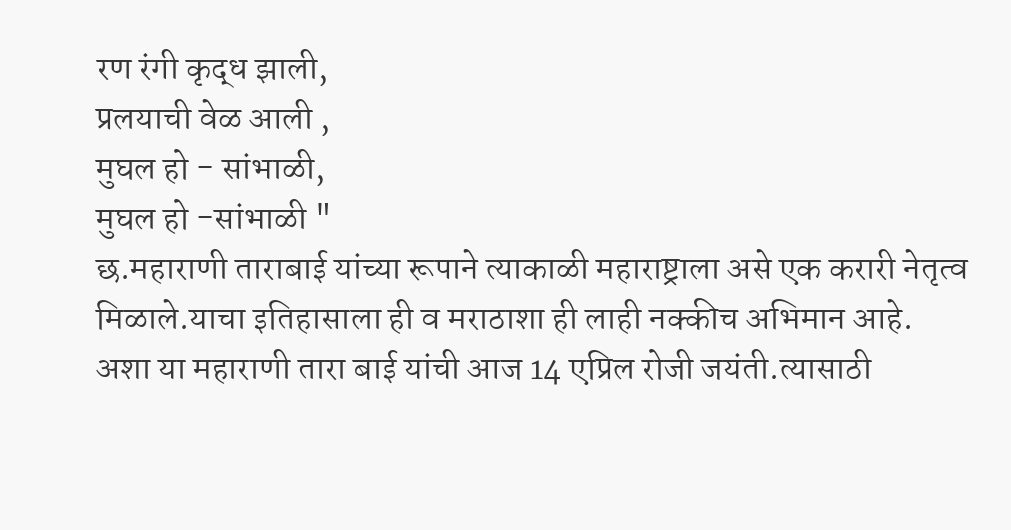रण रंगी कृद्ध झाली,
प्रलयाची वेळ आली ,
मुघल हो - सांभाळी,
मुघल हो -सांभाळी "
छ.महाराणी ताराबाई यांच्या रूपाने त्याकाळी महाराष्ट्राला असे एक करारी नेतृत्व मिळाले.याचा इतिहासाला ही व मराठाशा ही लाही नक्कीच अभिमान आहे.
अशा या महाराणी तारा बाई यांची आज 14 एप्रिल रोजी जयंती.त्यासाठी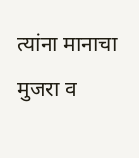त्यांना मानाचा मुजरा व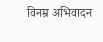विनम्र अभिवादन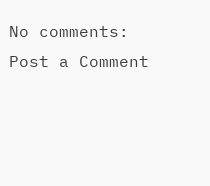No comments:
Post a Comment